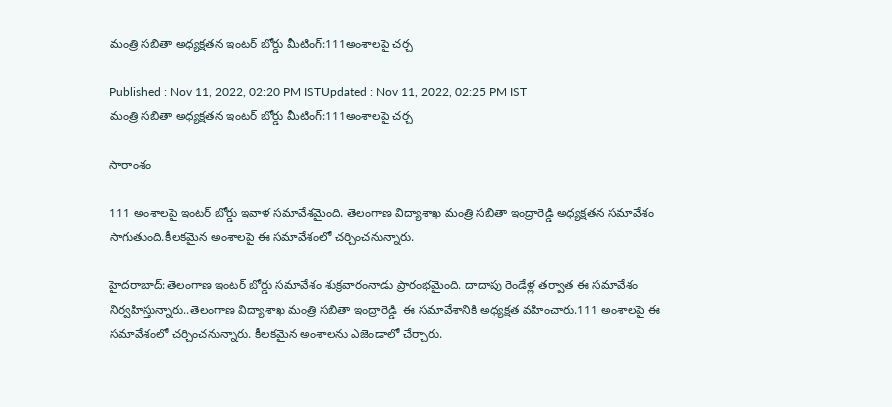మంత్రి సబితా అధ్యక్షతన ఇంటర్ బోర్డు మీటింగ్:111అంశాలపై చర్చ

Published : Nov 11, 2022, 02:20 PM ISTUpdated : Nov 11, 2022, 02:25 PM IST
మంత్రి సబితా అధ్యక్షతన ఇంటర్ బోర్డు మీటింగ్:111అంశాలపై చర్చ

సారాంశం

111 అంశాలపై ఇంటర్ బోర్డు ఇవాళ సమావేశమైంది. తెలంగాణ విద్యాశాఖ మంత్రి సబితా ఇంద్రారెడ్డి అధ్యక్షతన సమావేశం సాగుతుంది.కీలకమైన అంశాలపై ఈ సమావేశంలో చర్చించనున్నారు.

హైదరాబాద్:తెలంగాణ ఇంటర్ బోర్డు సమావేశం శుక్రవారంనాడు ప్రారంభమైంది. దాదాపు రెండేళ్ల తర్వాత ఈ సమావేశం నిర్వహిస్తున్నారు..తెలంగాణ విద్యాశాఖ మంత్రి సబితా ఇంద్రారెడ్డి  ఈ సమావేశానికి అధ్యక్షత వహించారు.111 అంశాలపై ఈ సమావేశంలో చర్చించనున్నారు. కీలకమైన అంశాలను ఎజెండాలో చేర్చారు.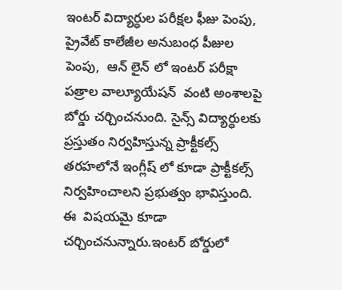ఇంటర్ విద్యార్ధుల పరీక్షల ఫీజు పెంపు, ప్రైవేట్ కాలేజీల అనుబంధ పీజుల పెంపు,  ఆన్ లైన్ లో ఇంటర్ పరీక్షా పత్రాల వాల్యూయేషన్  వంటి అంశాలపై బోర్డు చర్చించనుంది. సైన్స్ విద్యార్ధులకు ప్రస్తుతం నిర్వహిస్తున్న ప్రాక్టీకల్స్ తరహలోనే ఇంగ్లీష్ లో కూడా ప్రాక్టీకల్స్ నిర్వహించాలని ప్రభుత్వం భావిస్తుంది. ఈ  విషయమై కూడా చర్చించనున్నారు.ఇంటర్ బోర్డులో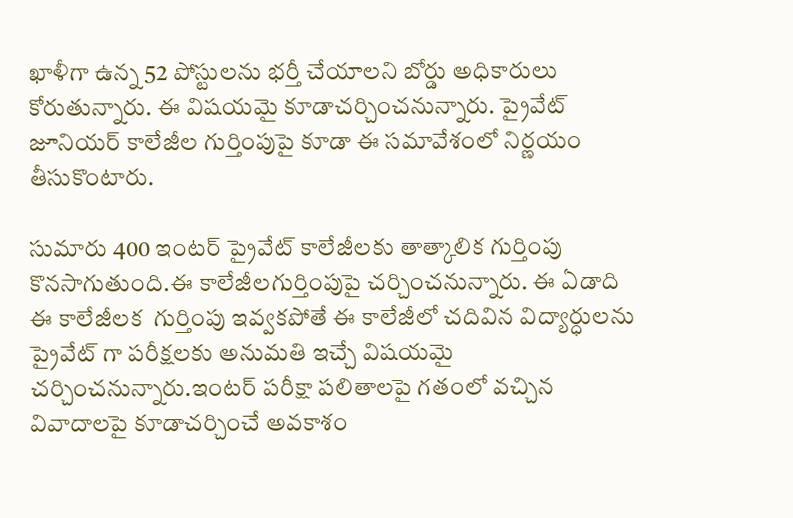ఖాళీగా ఉన్న 52 పోస్టులను భర్తీ చేయాలని బోర్డు అధికారులు కోరుతున్నారు. ఈ విషయమై కూడాచర్చించనున్నారు. ప్రైవేట్ జూనియర్ కాలేజీల గుర్తింపుపై కూడా ఈ సమావేశంలో నిర్ణయం తీసుకొంటారు.

సుమారు 400 ఇంటర్ ప్రైవేట్ కాలేజీలకు తాత్కాలిక గుర్తింపు కొనసాగుతుంది.ఈ కాలేజీలగుర్తింపుపై చర్చించనున్నారు. ఈ ఏడాది ఈ కాలేజీలక  గుర్తింపు ఇవ్వకపోతే ఈ కాలేజీలో చదివిన విద్యార్ధులను ప్రైవేట్ గా పరీక్షలకు అనుమతి ఇచ్చే విషయమై  చర్చించనున్నారు.ఇంటర్ పరీక్షా పలితాలపై గతంలో వచ్చిన వివాదాలపై కూడాచర్చించే అవకాశం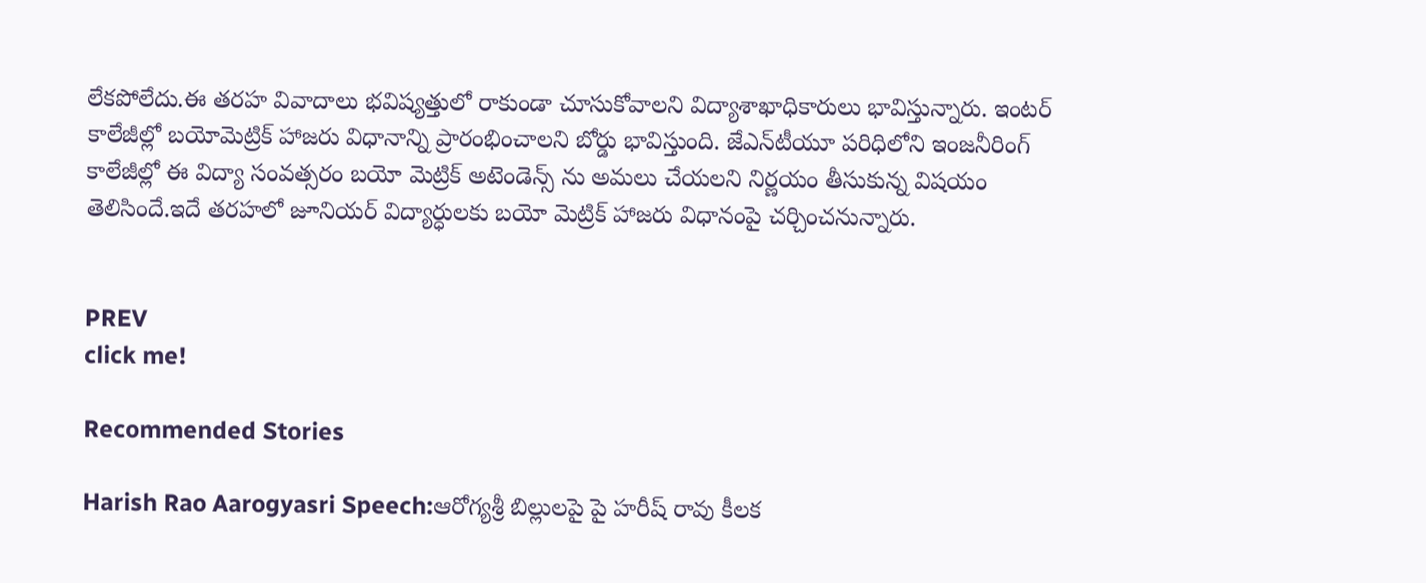లేకపోలేదు.ఈ తరహ వివాదాలు భవిష్యత్తులో రాకుండా చూసుకోవాలని విద్యాశాఖాధికారులు భావిస్తున్నారు. ఇంటర్ కాలేజీల్లో బయోమెట్రిక్ హాజరు విధానాన్ని ప్రారంభించాలని బోర్డు భావిస్తుంది. జేఎన్‌టీయూ పరిధిలోని ఇంజనీరింగ్ కాలేజీల్లో ఈ విద్యా సంవత్సరం బయో మెట్రిక్ అటెండెన్స్ ను అమలు చేయలని నిర్ణయం తీసుకున్న విషయం తెలిసిందే.ఇదే తరహలో జూనియర్ విద్యార్ధులకు బయో మెట్రిక్ హాజరు విధానంపై చర్చించనున్నారు.


PREV
click me!

Recommended Stories

Harish Rao Aarogyasri Speech:ఆరోగ్యశ్రీ బిల్లులపై పై హరీష్ రావు కీలక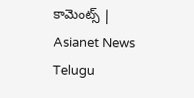కామెంట్స్ | Asianet News Telugu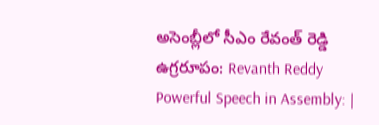అసెంబ్లీలో సీఎం రేవంత్ రెడ్డి ఉగ్రరూపం: Revanth Reddy Powerful Speech in Assembly: |